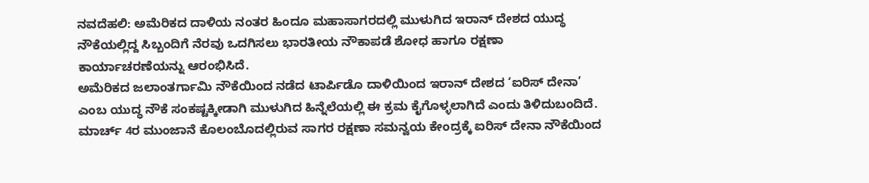ನವದೆಹಲಿ: ಅಮೆರಿಕದ ದಾಳಿಯ ನಂತರ ಹಿಂದೂ ಮಹಾಸಾಗರದಲ್ಲಿ ಮುಳುಗಿದ ಇರಾನ್ ದೇಶದ ಯುದ್ಧ ನೌಕೆಯಲ್ಲಿದ್ದ ಸಿಬ್ಬಂದಿಗೆ ನೆರವು ಒದಗಿಸಲು ಭಾರತೀಯ ನೌಕಾಪಡೆ ಶೋಧ ಹಾಗೂ ರಕ್ಷಣಾ ಕಾರ್ಯಾಚರಣೆಯನ್ನು ಆರಂಭಿಸಿದೆ.
ಅಮೆರಿಕದ ಜಲಾಂತರ್ಗಾಮಿ ನೌಕೆಯಿಂದ ನಡೆದ ಟಾರ್ಪಿಡೊ ದಾಳಿಯಿಂದ ಇರಾನ್ ದೇಶದ ‘ಐರಿಸ್ ದೇನಾ’ ಎಂಬ ಯುದ್ಧ ನೌಕೆ ಸಂಕಷ್ಟಕ್ಕೀಡಾಗಿ ಮುಳುಗಿದ ಹಿನ್ನೆಲೆಯಲ್ಲಿ ಈ ಕ್ರಮ ಕೈಗೊಳ್ಳಲಾಗಿದೆ ಎಂದು ತಿಳಿದುಬಂದಿದೆ.
ಮಾರ್ಚ್ 4ರ ಮುಂಜಾನೆ ಕೊಲಂಬೊದಲ್ಲಿರುವ ಸಾಗರ ರಕ್ಷಣಾ ಸಮನ್ವಯ ಕೇಂದ್ರಕ್ಕೆ ಐರಿಸ್ ದೇನಾ ನೌಕೆಯಿಂದ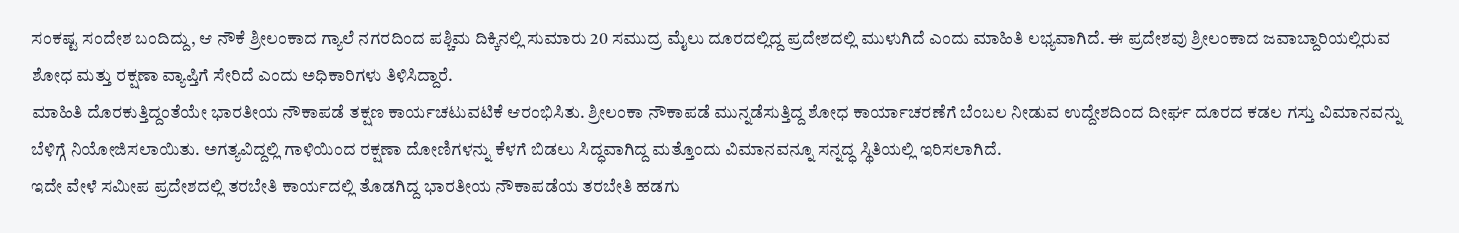ಸಂಕಷ್ಟ ಸಂದೇಶ ಬಂದಿದ್ದು, ಆ ನೌಕೆ ಶ್ರೀಲಂಕಾದ ಗ್ಯಾಲೆ ನಗರದಿಂದ ಪಶ್ಚಿಮ ದಿಕ್ಕಿನಲ್ಲಿ ಸುಮಾರು 20 ಸಮುದ್ರ ಮೈಲು ದೂರದಲ್ಲಿದ್ದ ಪ್ರದೇಶದಲ್ಲಿ ಮುಳುಗಿದೆ ಎಂದು ಮಾಹಿತಿ ಲಭ್ಯವಾಗಿದೆ. ಈ ಪ್ರದೇಶವು ಶ್ರೀಲಂಕಾದ ಜವಾಬ್ದಾರಿಯಲ್ಲಿರುವ ಶೋಧ ಮತ್ತು ರಕ್ಷಣಾ ವ್ಯಾಪ್ತಿಗೆ ಸೇರಿದೆ ಎಂದು ಅಧಿಕಾರಿಗಳು ತಿಳಿಸಿದ್ದಾರೆ.
ಮಾಹಿತಿ ದೊರಕುತ್ತಿದ್ದಂತೆಯೇ ಭಾರತೀಯ ನೌಕಾಪಡೆ ತಕ್ಷಣ ಕಾರ್ಯಚಟುವಟಿಕೆ ಆರಂಭಿಸಿತು. ಶ್ರೀಲಂಕಾ ನೌಕಾಪಡೆ ಮುನ್ನಡೆಸುತ್ತಿದ್ದ ಶೋಧ ಕಾರ್ಯಾಚರಣೆಗೆ ಬೆಂಬಲ ನೀಡುವ ಉದ್ದೇಶದಿಂದ ದೀರ್ಘ ದೂರದ ಕಡಲ ಗಸ್ತು ವಿಮಾನವನ್ನು ಬೆಳಿಗ್ಗೆ ನಿಯೋಜಿಸಲಾಯಿತು. ಅಗತ್ಯವಿದ್ದಲ್ಲಿ ಗಾಳಿಯಿಂದ ರಕ್ಷಣಾ ದೋಣಿಗಳನ್ನು ಕೆಳಗೆ ಬಿಡಲು ಸಿದ್ಧವಾಗಿದ್ದ ಮತ್ತೊಂದು ವಿಮಾನವನ್ನೂ ಸನ್ನದ್ಧ ಸ್ಥಿತಿಯಲ್ಲಿ ಇರಿಸಲಾಗಿದೆ.
ಇದೇ ವೇಳೆ ಸಮೀಪ ಪ್ರದೇಶದಲ್ಲಿ ತರಬೇತಿ ಕಾರ್ಯದಲ್ಲಿ ತೊಡಗಿದ್ದ ಭಾರತೀಯ ನೌಕಾಪಡೆಯ ತರಬೇತಿ ಹಡಗು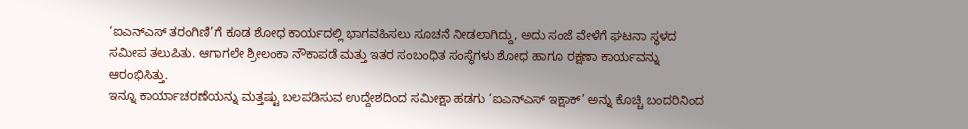‘ಐಎನ್ಎಸ್ ತರಂಗಿಣಿ’ಗೆ ಕೂಡ ಶೋಧ ಕಾರ್ಯದಲ್ಲಿ ಭಾಗವಹಿಸಲು ಸೂಚನೆ ನೀಡಲಾಗಿದ್ದು, ಅದು ಸಂಜೆ ವೇಳೆಗೆ ಘಟನಾ ಸ್ಥಳದ ಸಮೀಪ ತಲುಪಿತು. ಆಗಾಗಲೇ ಶ್ರೀಲಂಕಾ ನೌಕಾಪಡೆ ಮತ್ತು ಇತರ ಸಂಬಂಧಿತ ಸಂಸ್ಥೆಗಳು ಶೋಧ ಹಾಗೂ ರಕ್ಷಣಾ ಕಾರ್ಯವನ್ನು ಆರಂಭಿಸಿತ್ತು.
ಇನ್ನೂ ಕಾರ್ಯಾಚರಣೆಯನ್ನು ಮತ್ತಷ್ಟು ಬಲಪಡಿಸುವ ಉದ್ದೇಶದಿಂದ ಸಮೀಕ್ಷಾ ಹಡಗು ‘ಐಎನ್ಎಸ್ ಇಕ್ಷಾಕ್’ ಅನ್ನು ಕೊಚ್ಚಿ ಬಂದರಿನಿಂದ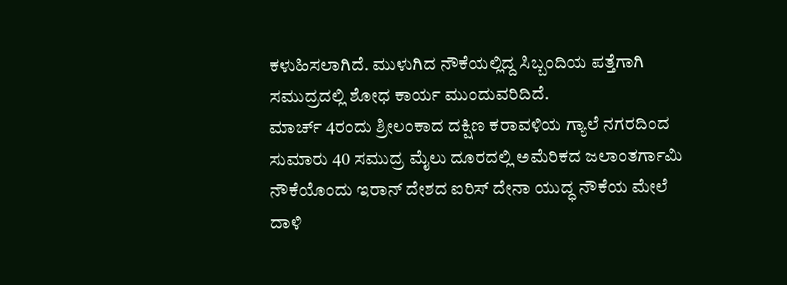ಕಳುಹಿಸಲಾಗಿದೆ. ಮುಳುಗಿದ ನೌಕೆಯಲ್ಲಿದ್ದ ಸಿಬ್ಬಂದಿಯ ಪತ್ತೆಗಾಗಿ ಸಮುದ್ರದಲ್ಲಿ ಶೋಧ ಕಾರ್ಯ ಮುಂದುವರಿದಿದೆ.
ಮಾರ್ಚ್ 4ರಂದು ಶ್ರೀಲಂಕಾದ ದಕ್ಷಿಣ ಕರಾವಳಿಯ ಗ್ಯಾಲೆ ನಗರದಿಂದ ಸುಮಾರು 40 ಸಮುದ್ರ ಮೈಲು ದೂರದಲ್ಲಿ ಅಮೆರಿಕದ ಜಲಾಂತರ್ಗಾಮಿ ನೌಕೆಯೊಂದು ಇರಾನ್ ದೇಶದ ಐರಿಸ್ ದೇನಾ ಯುದ್ಧ ನೌಕೆಯ ಮೇಲೆ ದಾಳಿ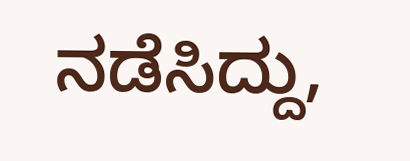ನಡೆಸಿದ್ದು,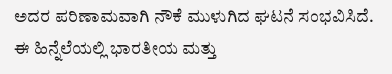ಅದರ ಪರಿಣಾಮವಾಗಿ ನೌಕೆ ಮುಳುಗಿದ ಘಟನೆ ಸಂಭವಿಸಿದೆ. ಈ ಹಿನ್ನೆಲೆಯಲ್ಲಿ ಭಾರತೀಯ ಮತ್ತು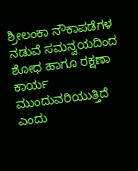ಶ್ರೀಲಂಕಾ ನೌಕಾಪಡೆಗಳ ನಡುವೆ ಸಮನ್ವಯದಿಂದ ಶೋಧ ಹಾಗೂ ರಕ್ಷಣಾ ಕಾರ್ಯ ಮುಂದುವರಿಯುತ್ತಿದೆ ಎಂದು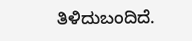ತಿಳಿದುಬಂದಿದೆ.